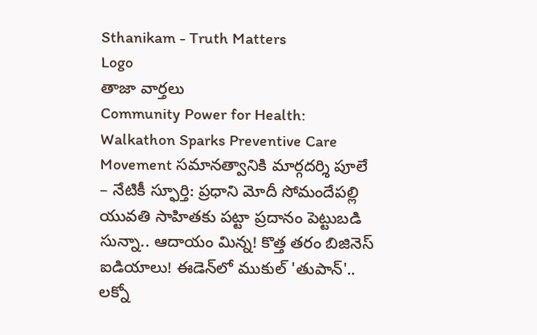Sthanikam - Truth Matters
Logo
తాజా వార్తలు
Community Power for Health: Walkathon Sparks Preventive Care Movement సమానత్వానికి మార్గదర్శి పూలే – నేటికీ స్ఫూర్తి: ప్రధాని మోదీ సోమందేపల్లి యువతి సాహితకు పట్టా ప్రదానం పెట్టుబడి సున్నా.. ఆదాయం మిన్న! కొత్త తరం బిజినెస్ ఐడియాలు! ఈడెన్‌లో ముకుల్ 'తుపాన్'.. లక్నో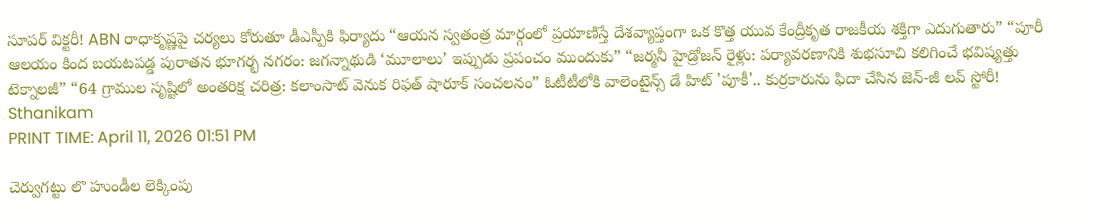సూపర్ విక్టరీ! ABN రాధాకృష్ణపై చర్యలు కోరుతూ డీఎస్పీకి ఫిర్యాదు “ఆయన స్వతంత్ర మార్గంలో ప్రయాణిస్తే దేశవ్యాప్తంగా ఒక కొత్త యువ కేంద్రీకృత రాజకీయ శక్తిగా ఎదుగుతారు” “పూరీ ఆలయం కింద బయటపడ్డ పురాతన భూగర్భ నగరం: జగన్నాథుడి ‘మూలాలు’ ఇప్పుడు ప్రపంచం ముందుకు” “జర్మనీ హైడ్రోజన్ రైళ్లు: పర్యావరణానికి శుభసూచి కలిగించే భవిష్యత్తు టెక్నాలజీ” “64 గ్రాముల సృష్టిలో అంతరిక్ష చరిత్ర: కలాంసాట్ వెనుక రిఫత్ షారూక్ సంచలనం” ఓటీటీలోకి వాలెంటైన్స్ డే హిట్ 'పూకీ'.. కుర్రకారును ఫిదా చేసిన జెన్-జీ లవ్ స్టోరీ!
Sthanikam
PRINT TIME: April 11, 2026 01:51 PM

చెర్వుగట్టు లొ హుండీల లెక్కింపు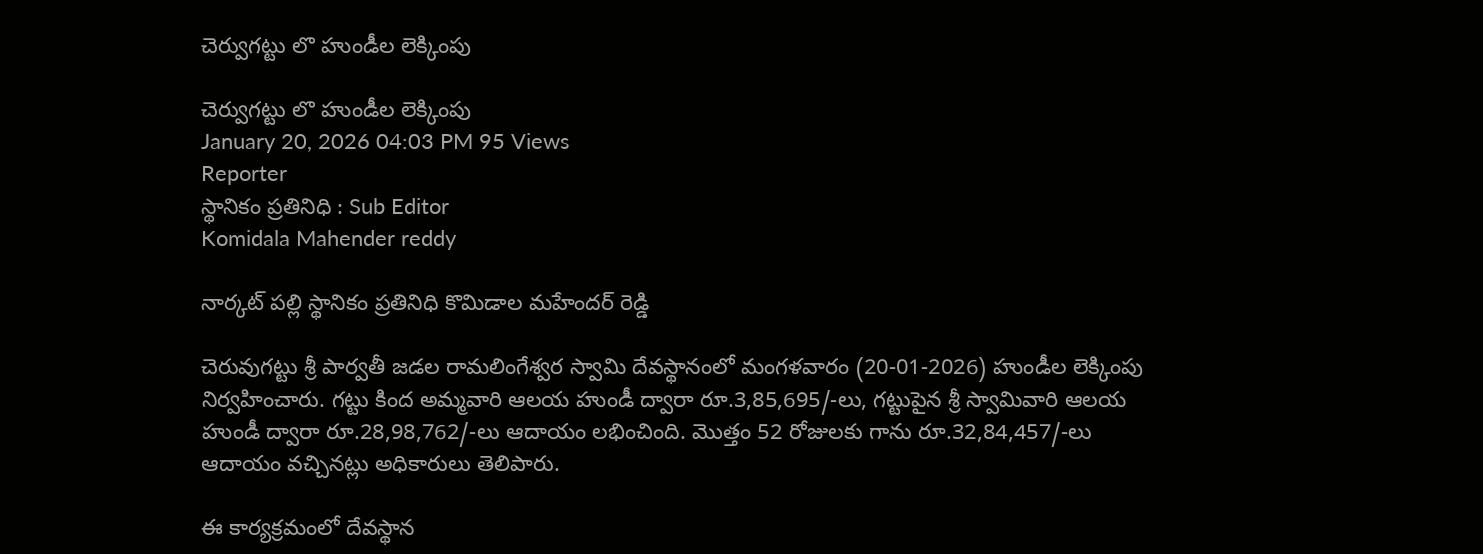చెర్వుగట్టు లొ హుండీల లెక్కింపు

చెర్వుగట్టు లొ హుండీల లెక్కింపు
January 20, 2026 04:03 PM 95 Views
Reporter
స్థానికం ప్రతినిధి : Sub Editor
Komidala Mahender reddy

నార్కట్ పల్లి స్థానికం ప్రతినిధి కొమిడాల మహేందర్ రెడ్డి

చెరువుగట్టు శ్రీ పార్వతీ జడల రామలింగేశ్వర స్వామి దేవస్థానంలో మంగళవారం (20-01-2026) హుండీల లెక్కింపు నిర్వహించారు. గట్టు కింద అమ్మవారి ఆలయ హుండీ ద్వారా రూ.3,85,695/-లు, గట్టుపైన శ్రీ స్వామివారి ఆలయ హుండీ ద్వారా రూ.28,98,762/-లు ఆదాయం లభించింది. మొత్తం 52 రోజులకు గాను రూ.32,84,457/-లు ఆదాయం వచ్చినట్లు అధికారులు తెలిపారు.

ఈ కార్యక్రమంలో దేవస్థాన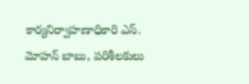కార్యనిర్వాహణాధికారి ఎస్. మోహన్ బాబు, పరిశీలకులు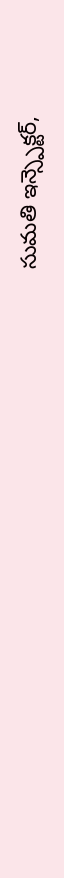సుమతి ఇన్స్పెక్టర్,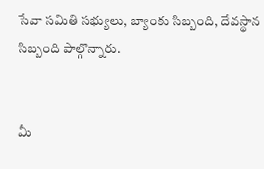సేవా సమితి సభ్యులు, బ్యాంకు సిబ్బంది, దేవస్థాన సిబ్బంది పాల్గొన్నారు.


మీ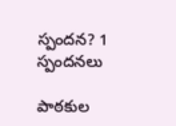స్పందన? 1 స్పందనలు

పాఠకుల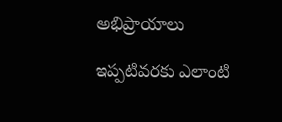అభిప్రాయాలు

ఇప్పటివరకు ఎలాంటి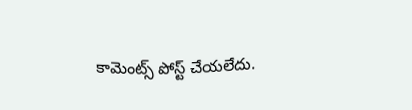కామెంట్స్ పోస్ట్ చేయలేదు.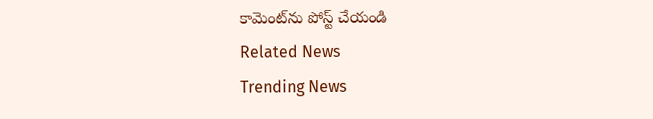కామెంట్‌ను పోస్ట్ చేయండి
Related News
Trending News